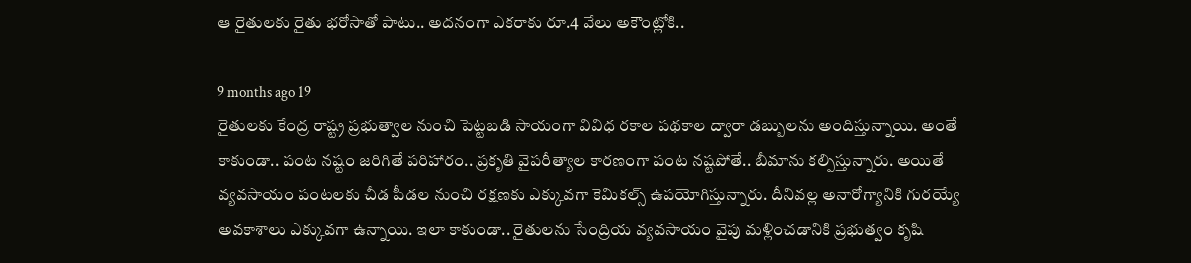ఆ రైతులకు రైతు భరోసాతో పాటు.. అదనంగా ఎకరాకు రూ.4 వేలు అకౌంట్లోకి..

9 months ago 19
రైతులకు కేంద్ర రాష్ట్ర ప్రభుత్వాల నుంచి పెట్టబడి సాయంగా వివిధ రకాల పథకాల ద్వారా డబ్బులను అందిస్తున్నాయి. అంతే కాకుండా.. పంట నష్టం జరిగితే పరిహారం.. ప్రకృతి వైపరీత్యాల కారణంగా పంట నష్టపోతే.. బీమాను కల్పిస్తున్నారు. అయితే వ్యవసాయం పంటలకు చీడ పీడల నుంచి రక్షణకు ఎక్కువగా కెమికల్స్ ఉపయోగిస్తున్నారు. దీనివల్ల అనారోగ్యానికి గురయ్యే అవకాశాలు ఎక్కువగా ఉన్నాయి. ఇలా కాకుండా.. రైతులను సేంద్రియ వ్యవసాయం వైపు మళ్లించడానికి ప్రభుత్వం కృషి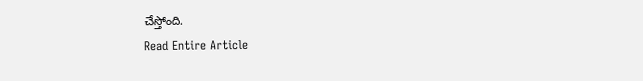చేస్తోంది.
Read Entire Article